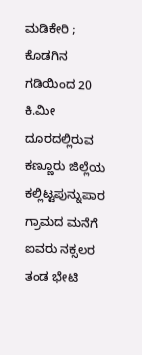ಮಡಿಕೇರಿ ; ಕೊಡಗಿನ ಗಡಿಯಿಂದ 20 ಕಿ.ಮೀ ದೂರದಲ್ಲಿರುವ ಕಣ್ಣೂರು ಜಿಲ್ಲೆಯ ಕಲ್ಲಿಟ್ಟಪುನ್ನುಪಾರ ಗ್ರಾಮದ ಮನೆಗೆ ಐವರು ನಕ್ಸಲರ ತಂಡ ಭೇಟಿ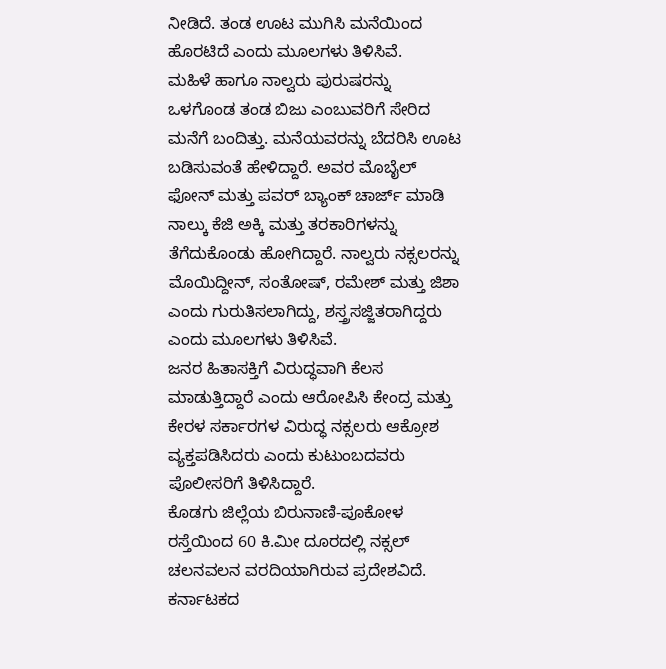ನೀಡಿದೆ. ತಂಡ ಊಟ ಮುಗಿಸಿ ಮನೆಯಿಂದ ಹೊರಟಿದೆ ಎಂದು ಮೂಲಗಳು ತಿಳಿಸಿವೆ.
ಮಹಿಳೆ ಹಾಗೂ ನಾಲ್ವರು ಪುರುಷರನ್ನು ಒಳಗೊಂಡ ತಂಡ ಬಿಜು ಎಂಬುವರಿಗೆ ಸೇರಿದ ಮನೆಗೆ ಬಂದಿತ್ತು. ಮನೆಯವರನ್ನು ಬೆದರಿಸಿ ಊಟ ಬಡಿಸುವಂತೆ ಹೇಳಿದ್ದಾರೆ. ಅವರ ಮೊಬೈಲ್ ಫೋನ್ ಮತ್ತು ಪವರ್ ಬ್ಯಾಂಕ್ ಚಾರ್ಜ್ ಮಾಡಿ ನಾಲ್ಕು ಕೆಜಿ ಅಕ್ಕಿ ಮತ್ತು ತರಕಾರಿಗಳನ್ನು ತೆಗೆದುಕೊಂಡು ಹೋಗಿದ್ದಾರೆ. ನಾಲ್ವರು ನಕ್ಸಲರನ್ನು ಮೊಯಿದ್ದೀನ್, ಸಂತೋಷ್, ರಮೇಶ್ ಮತ್ತು ಜಿಶಾ ಎಂದು ಗುರುತಿಸಲಾಗಿದ್ದು, ಶಸ್ತ್ರಸಜ್ಜಿತರಾಗಿದ್ದರು ಎಂದು ಮೂಲಗಳು ತಿಳಿಸಿವೆ.
ಜನರ ಹಿತಾಸಕ್ತಿಗೆ ವಿರುದ್ಧವಾಗಿ ಕೆಲಸ ಮಾಡುತ್ತಿದ್ದಾರೆ ಎಂದು ಆರೋಪಿಸಿ ಕೇಂದ್ರ ಮತ್ತು ಕೇರಳ ಸರ್ಕಾರಗಳ ವಿರುದ್ಧ ನಕ್ಸಲರು ಆಕ್ರೋಶ ವ್ಯಕ್ತಪಡಿಸಿದರು ಎಂದು ಕುಟುಂಬದವರು ಪೊಲೀಸರಿಗೆ ತಿಳಿಸಿದ್ದಾರೆ.
ಕೊಡಗು ಜಿಲ್ಲೆಯ ಬಿರುನಾಣಿ-ಪೂಕೋಳ ರಸ್ತೆಯಿಂದ 60 ಕಿ.ಮೀ ದೂರದಲ್ಲಿ ನಕ್ಸಲ್ ಚಲನವಲನ ವರದಿಯಾಗಿರುವ ಪ್ರದೇಶವಿದೆ. ಕರ್ನಾಟಕದ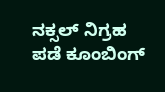ನಕ್ಸಲ್ ನಿಗ್ರಹ ಪಡೆ ಕೂಂಬಿಂಗ್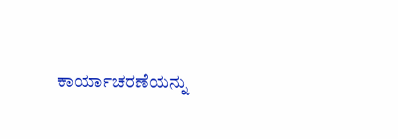ಕಾರ್ಯಾಚರಣೆಯನ್ನು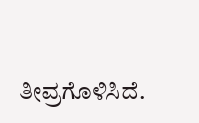ತೀವ್ರಗೊಳಿಸಿದೆ.